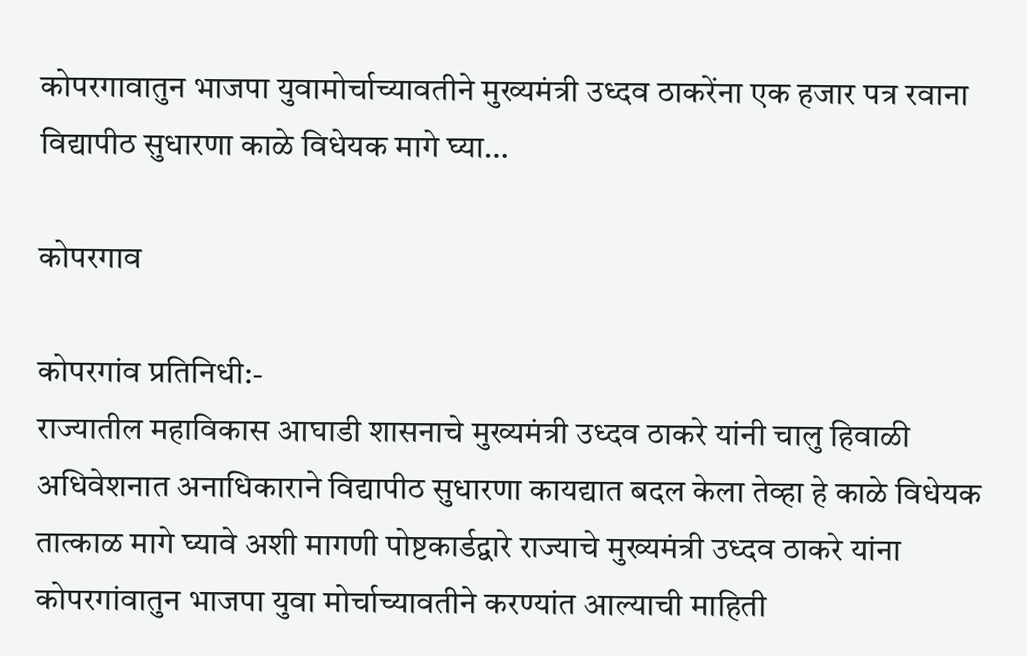कोपरगावातुन भाजपा युवामोर्चाच्यावतीने मुख्यमंत्री उध्दव ठाकरेंना एक हजार पत्र रवाना विद्यापीठ सुधारणा काळे विधेयक मागे घ्या…

कोपरगाव

कोपरगांव प्रतिनिधी:-
राज्यातील महाविकास आघाडी शासनाचे मुख्यमंत्री उध्दव ठाकरे यांनी चालु हिवाळी अधिवेशनात अनाधिकाराने विद्यापीठ सुधारणा कायद्यात बदल केला तेव्हा हे काळे विधेयक तात्काळ मागे घ्यावे अशी मागणी पोष्टकार्डद्वारे राज्याचे मुख्यमंत्री उध्दव ठाकरे यांना कोपरगांवातुन भाजपा युवा मोर्चाच्यावतीने करण्यांत आल्याची माहिती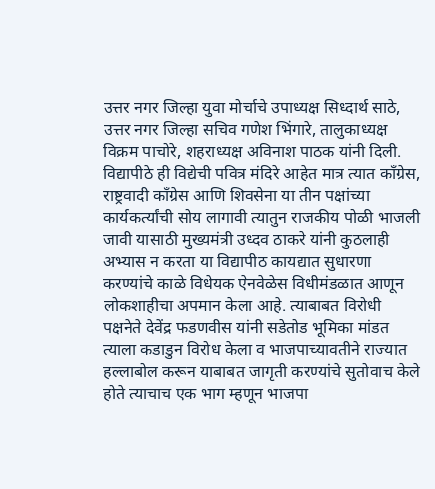उत्तर नगर जिल्हा युवा मोर्चाचे उपाध्यक्ष सिध्दार्थ साठे, उत्तर नगर जिल्हा सचिव गणेश भिंगारे, तालुकाध्यक्ष विक्रम पाचोरे, शहराध्यक्ष अविनाश पाठक यांनी दिली.
विद्यापीठे ही विद्येची पवित्र मंदिरे आहेत मात्र त्यात काँग्रेस, राष्ट्रवादी काँग्रेस आणि शिवसेना या तीन पक्षांच्या कार्यकर्त्यांची सोय लागावी त्यातुन राजकीय पोळी भाजली जावी यासाठी मुख्यमंत्री उध्दव ठाकरे यांनी कुठलाही अभ्यास न करता या विद्यापीठ कायद्यात सुधारणा करण्यांचे काळे विधेयक ऐनवेळेस विधीमंडळात आणून लोकशाहीचा अपमान केला आहे. त्याबाबत विरोधी पक्षनेते देवेंद्र फडणवीस यांनी सडेतोड भूमिका मांडत त्याला कडाडुन विरोध केला व भाजपाच्यावतीने राज्यात हल्लाबोल करून याबाबत जागृती करण्यांचे सुतोवाच केले होते त्याचाच एक भाग म्हणून भाजपा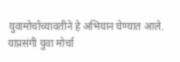युवामोर्चाच्यावतीने हे अभियान घेण्यात आले.
याप्रसंगी युवा मोर्चा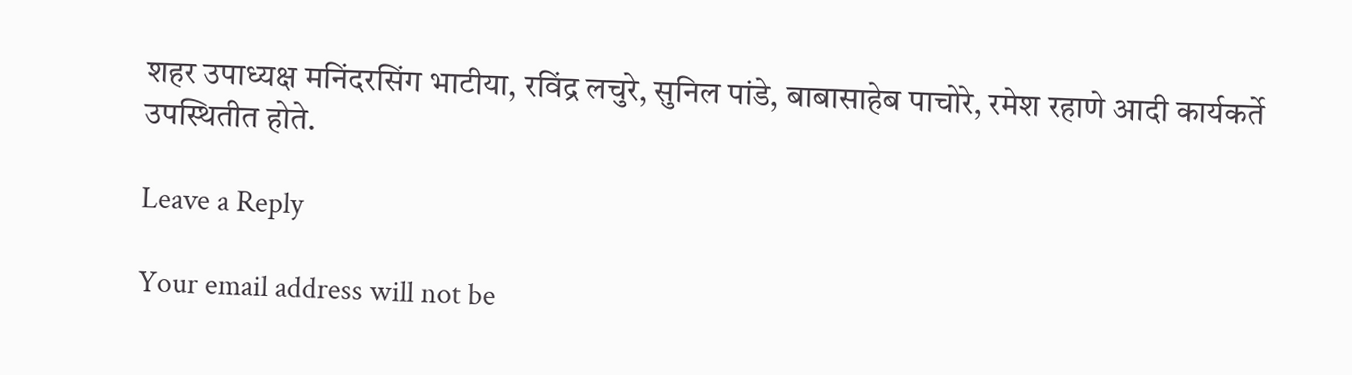शहर उपाध्यक्ष मनिंदरसिंग भाटीया, रविंद्र लचुरे, सुनिल पांडे, बाबासाहेब पाचोरे, रमेश रहाणे आदी कार्यकर्ते उपस्थितीत होते.

Leave a Reply

Your email address will not be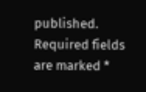published. Required fields are marked *